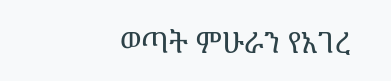ወጣት ምሁራን የአገረ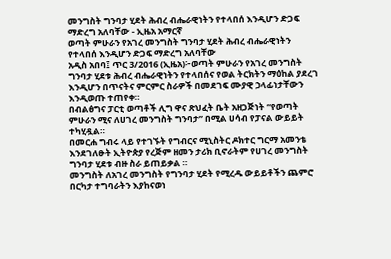መንግስት ግንባታ ሂደት ሕብረ ብሔራዊነትን የተላበሰ እንዲሆን ድጋፍ ማድረግ አለባቸው - ኢዜአ አማርኛ
ወጣት ምሁራን የአገረ መንግስት ግንባታ ሂደት ሕብረ ብሔራዊነትን የተላበሰ እንዲሆን ድጋፍ ማድረግ አለባቸው
አዲስ አበባ፤ ጥር 3/2016 (ኢዜአ)፦ወጣት ምሁራን የአገረ መንግስት ግንባታ ሂደቱ ሕብረ ብሔራዊነትን የተላበሰና የወል ትርክትን ማዕከል ያደረገ እንዲሆን በጥናትና ምርምር ስራዎች በመደገፍ ሙያዊ ኃላፊነታቸውን እንዲወጡ ተጠየቀ።
በብልፅግና ፓርቲ ወጣቶች ሊግ ዋና ጽህፈት ቤት አዘጋጅነት “የወጣት ምሁራን ሚና ለሀገረ መንግስት ግንባታ” በሚል ሀሳብ የፓናል ውይይት ተካሂዷል።
በመርሐ ግብሩ ላይ የተገኙት የግብርና ሚኒስትር ዶክተር ግርማ አመንቴ እንደገለፁት ኢትዮጵያ የረጅም ዘመን ታሪክ ቢኖራትም የሀገረ መንግስት ግንባታ ሂደቱ ብዙ ስራ ይጠይቃል ።
መንግስት ለአገረ መንግስት የግንባታ ሂደት የሚረዱ ውይይቶችን ጨምሮ በርካታ ተግባራትን እያከናወነ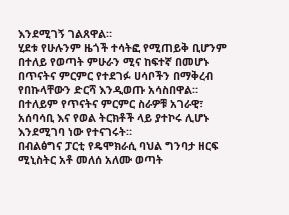እንደሚገኝ ገልጸዋል።
ሂደቱ የሁሉንም ዜጎች ተሳትፎ የሚጠይቅ ቢሆንም በተለይ የወጣት ምሁራን ሚና ከፍተኛ በመሆኑ በጥናትና ምርምር የተደገፉ ሀሳቦችን በማቅረብ የበኩላቸውን ድርሻ እንዲወጡ አሳስበዋል።
በተለይም የጥናትና ምርምር ስራዎቹ አገራዊ፣ አሰባሳቢ እና የወል ትርክቶች ላይ ያተኮሩ ሊሆኑ እንደሚገባ ነው የተናገሩት።
በብልፅግና ፓርቲ የዴሞክራሲ ባህል ግንባታ ዘርፍ ሚኒስትር አቶ መለሰ አለሙ ወጣት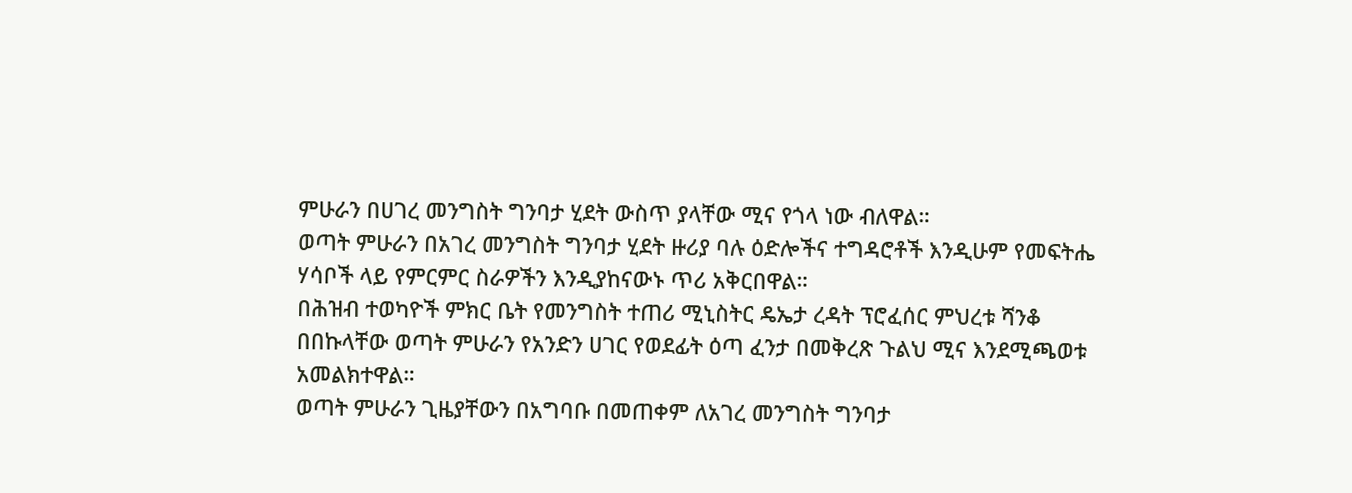ምሁራን በሀገረ መንግስት ግንባታ ሂደት ውስጥ ያላቸው ሚና የጎላ ነው ብለዋል።
ወጣት ምሁራን በአገረ መንግስት ግንባታ ሂደት ዙሪያ ባሉ ዕድሎችና ተግዳሮቶች እንዲሁም የመፍትሔ ሃሳቦች ላይ የምርምር ስራዎችን እንዲያከናውኑ ጥሪ አቅርበዋል።
በሕዝብ ተወካዮች ምክር ቤት የመንግስት ተጠሪ ሚኒስትር ዴኤታ ረዳት ፕሮፈሰር ምህረቱ ሻንቆ በበኩላቸው ወጣት ምሁራን የአንድን ሀገር የወደፊት ዕጣ ፈንታ በመቅረጽ ጉልህ ሚና እንደሚጫወቱ አመልክተዋል።
ወጣት ምሁራን ጊዜያቸውን በአግባቡ በመጠቀም ለአገረ መንግስት ግንባታ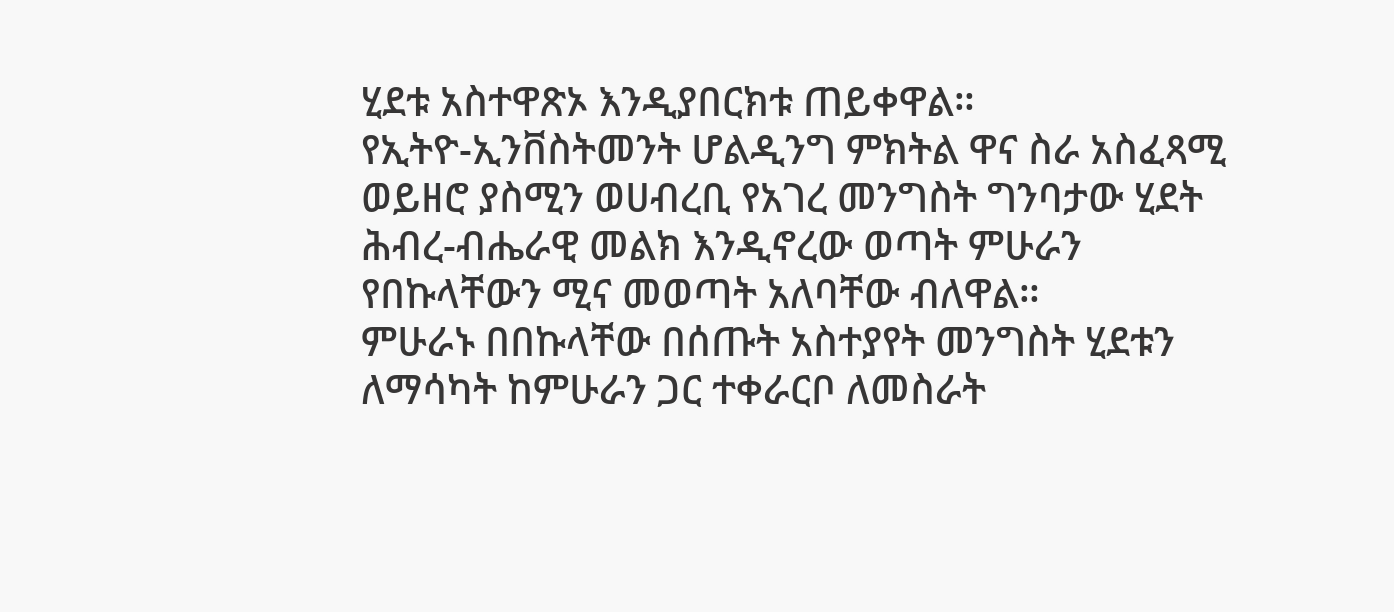ሂደቱ አስተዋጽኦ እንዲያበርክቱ ጠይቀዋል።
የኢትዮ-ኢንቨስትመንት ሆልዲንግ ምክትል ዋና ስራ አስፈጻሚ ወይዘሮ ያስሚን ወሀብረቢ የአገረ መንግስት ግንባታው ሂደት ሕብረ-ብሔራዊ መልክ እንዲኖረው ወጣት ምሁራን የበኩላቸውን ሚና መወጣት አለባቸው ብለዋል።
ምሁራኑ በበኩላቸው በሰጡት አስተያየት መንግስት ሂደቱን ለማሳካት ከምሁራን ጋር ተቀራርቦ ለመስራት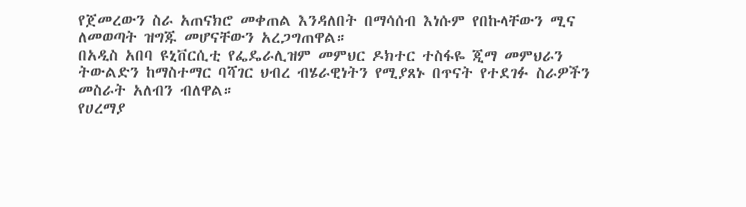የጀመረውን ስራ አጠናክሮ መቀጠል እንዳለበት በማሳሰብ እነሱም የበኩላቸውን ሚና ለመወጣት ዝግጁ መሆናቸውን አረጋግጠዋል።
በአዲስ አበባ ዩኒቨርሲቲ የፌዴራሊዝም መምህር ዶክተር ተስፋዬ ጂማ መምህራን ትውልድን ከማስተማር ባሻገር ህብረ ብሄራዊነትን የሚያጸኑ በጥናት የተደገፉ ስራዎችን መስራት አለብን ብለዋል።
የሀረማያ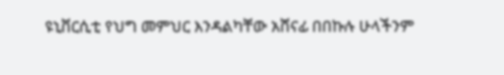ዩኒቨርሲቲ የህግ መምህር እንዳልካቸው አሸናፊ በበኩሉ ሁላችንም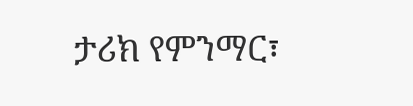ታሪክ የምንማር፣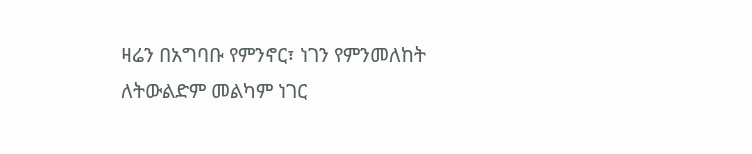ዛሬን በአግባቡ የምንኖር፣ ነገን የምንመለከት ለትውልድም መልካም ነገር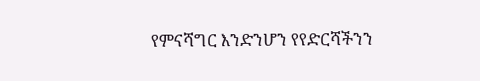የምናሻግር እንድንሆን የየድርሻችንን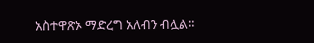አስተዋጽኦ ማድረግ አለብን ብሏል።